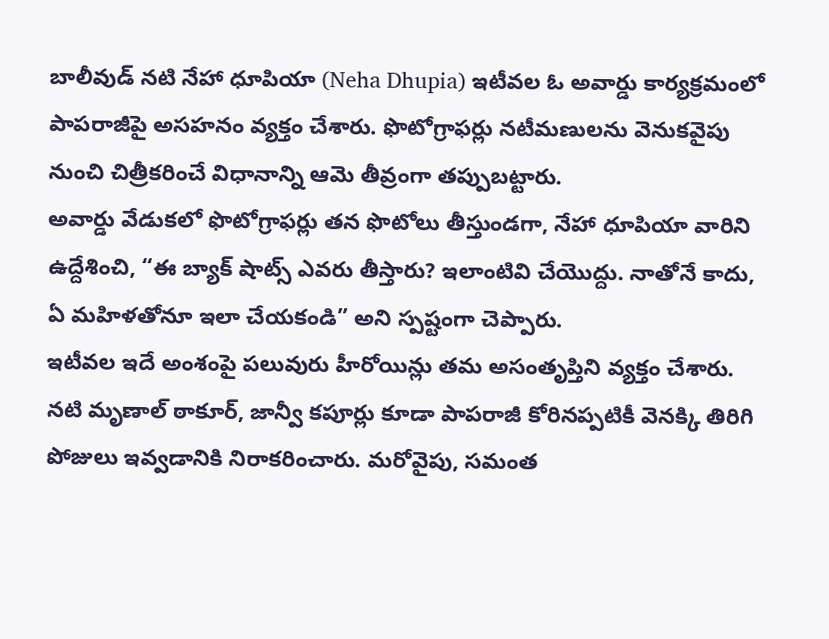బాలీవుడ్ నటి నేహా ధూపియా (Neha Dhupia) ఇటీవల ఓ అవార్డు కార్యక్రమంలో పాపరాజీపై అసహనం వ్యక్తం చేశారు. ఫొటోగ్రాఫర్లు నటీమణులను వెనుకవైపు నుంచి చిత్రీకరించే విధానాన్ని ఆమె తీవ్రంగా తప్పుబట్టారు.
అవార్డు వేడుకలో ఫొటోగ్రాఫర్లు తన ఫొటోలు తీస్తుండగా, నేహా ధూపియా వారిని ఉద్దేశించి, “ఈ బ్యాక్ షాట్స్ ఎవరు తీస్తారు? ఇలాంటివి చేయొద్దు. నాతోనే కాదు, ఏ మహిళతోనూ ఇలా చేయకండి” అని స్పష్టంగా చెప్పారు.
ఇటీవల ఇదే అంశంపై పలువురు హీరోయిన్లు తమ అసంతృప్తిని వ్యక్తం చేశారు. నటి మృణాల్ ఠాకూర్, జాన్వీ కపూర్లు కూడా పాపరాజీ కోరినప్పటికీ వెనక్కి తిరిగి పోజులు ఇవ్వడానికి నిరాకరించారు. మరోవైపు, సమంత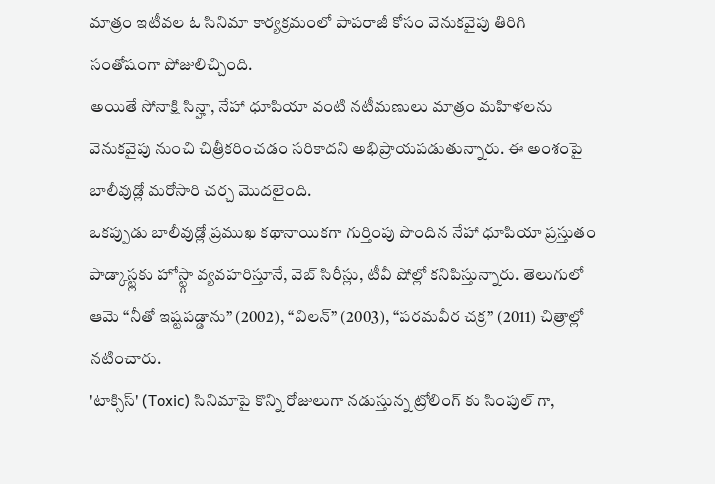మాత్రం ఇటీవల ఓ సినిమా కార్యక్రమంలో పాపరాజీ కోసం వెనుకవైపు తిరిగి సంతోషంగా పోజులిచ్చింది.
అయితే సోనాక్షి సిన్హా, నేహా ధూపియా వంటి నటీమణులు మాత్రం మహిళలను వెనుకవైపు నుంచి చిత్రీకరించడం సరికాదని అభిప్రాయపడుతున్నారు. ఈ అంశంపై బాలీవుడ్లో మరోసారి చర్చ మొదలైంది.
ఒకప్పుడు బాలీవుడ్లో ప్రముఖ కథానాయికగా గుర్తింపు పొందిన నేహా ధూపియా ప్రస్తుతం పాడ్కాస్ట్లకు హోస్ట్గా వ్యవహరిస్తూనే, వెబ్ సిరీస్లు, టీవీ షోల్లో కనిపిస్తున్నారు. తెలుగులో ఆమె “నీతో ఇష్టపడ్డాను” (2002), “విలన్” (2003), “పరమవీర చక్ర” (2011) చిత్రాల్లో నటించారు.
'టాక్సిస్' (Toxic) సినిమాపై కొన్ని రోజులుగా నడుస్తున్న ట్రోలింగ్ కు సింపుల్ గా,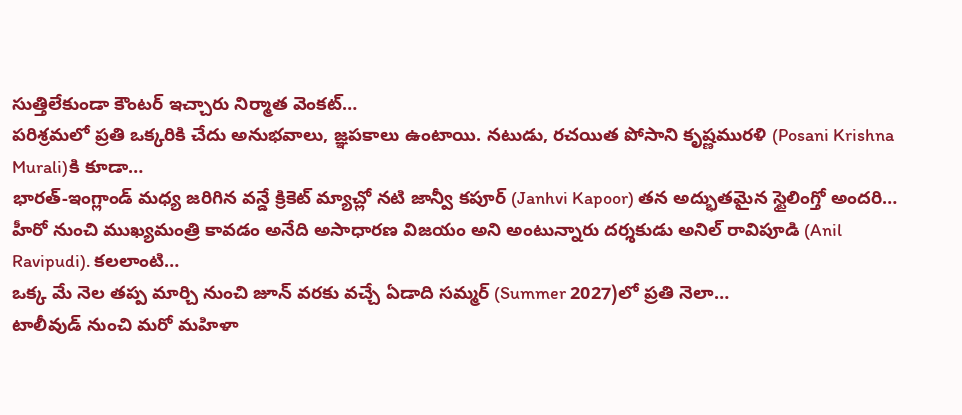సుత్తిలేకుండా కౌంటర్ ఇచ్చారు నిర్మాత వెంకట్…
పరిశ్రమలో ప్రతి ఒక్కరికి చేదు అనుభవాలు, జ్ఞపకాలు ఉంటాయి. నటుడు, రచయిత పోసాని కృష్ణమురళి (Posani Krishna Murali)కి కూడా…
భారత్-ఇంగ్లాండ్ మధ్య జరిగిన వన్డే క్రికెట్ మ్యాచ్లో నటి జాన్వీ కపూర్ (Janhvi Kapoor) తన అద్భుతమైన స్టైలింగ్తో అందరి…
హీరో నుంచి ముఖ్యమంత్రి కావడం అనేది అసాధారణ విజయం అని అంటున్నారు దర్శకుడు అనిల్ రావిపూడి (Anil Ravipudi). కలలాంటి…
ఒక్క మే నెల తప్ప మార్చి నుంచి జూన్ వరకు వచ్చే ఏడాది సమ్మర్ (Summer 2027)లో ప్రతి నెలా…
టాలీవుడ్ నుంచి మరో మహిళా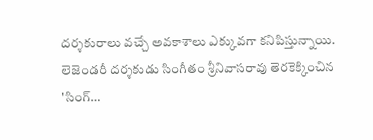దర్శకురాలు వచ్చే అవకాశాలు ఎక్కువగా కనిపిస్తున్నాయి. లెజెండరీ దర్శకుడు సింగీతం శ్రీనివాసరావు తెరకెక్కించిన 'సింగ్…